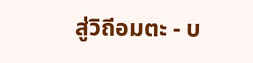สู่วิถีอมตะ - บ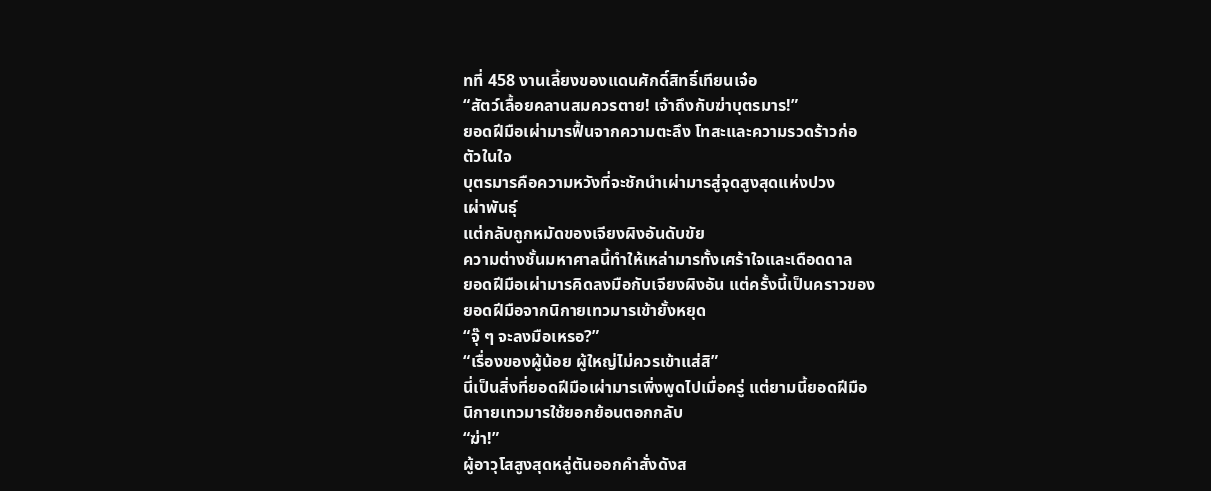ทที่ 458 งานเลี้ยงของแดนศักดิ์สิทธิ์เทียนเจ๋อ
“สัตว์เลื้อยคลานสมควรตาย! เจ้าถึงกับฆ่าบุตรมาร!”
ยอดฝีมือเผ่ามารฟื้นจากความตะลึง โทสะและความรวดร้าวก่อ
ตัวในใจ
บุตรมารคือความหวังที่จะชักนำเผ่ามารสู่จุดสูงสุดแห่งปวง
เผ่าพันธุ์
แต่กลับถูกหมัดของเจียงผิงอันดับขัย
ความต่างชั้นมหาศาลนี้ทำให้เหล่ามารทั้งเศร้าใจและเดือดดาล
ยอดฝีมือเผ่ามารคิดลงมือกับเจียงผิงอัน แต่ครั้งนี้เป็นคราวของ
ยอดฝีมือจากนิกายเทวมารเข้ายั้งหยุด
“จุ๊ ๆ จะลงมือเหรอ?”
“เรื่องของผู้น้อย ผู้ใหญ่ไม่ควรเข้าแส่สิ”
นี่เป็นสิ่งที่ยอดฝีมือเผ่ามารเพิ่งพูดไปเมื่อครู่ แต่ยามนี้ยอดฝีมือ
นิกายเทวมารใช้ยอกย้อนตอกกลับ
“ฆ่า!”
ผู้อาวุโสสูงสุดหลู่ตันออกคำสั่งดังส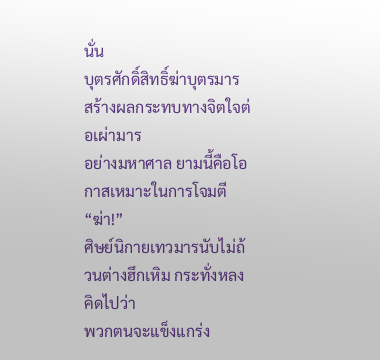นั่น
บุตรศักดิ์สิทธิ์ฆ่าบุตรมาร สร้างผลกระทบทางจิตใจต่อเผ่ามาร
อย่างมหาศาล ยามนี้คือโอกาสเหมาะในการโจมตี
“ฆ่า!”
ศิษย์นิกายเทวมารนับไม่ถ้วนต่างฮึกเหิม กระทั่งหลงคิดไปว่า
พวกตนจะแข็งแกร่ง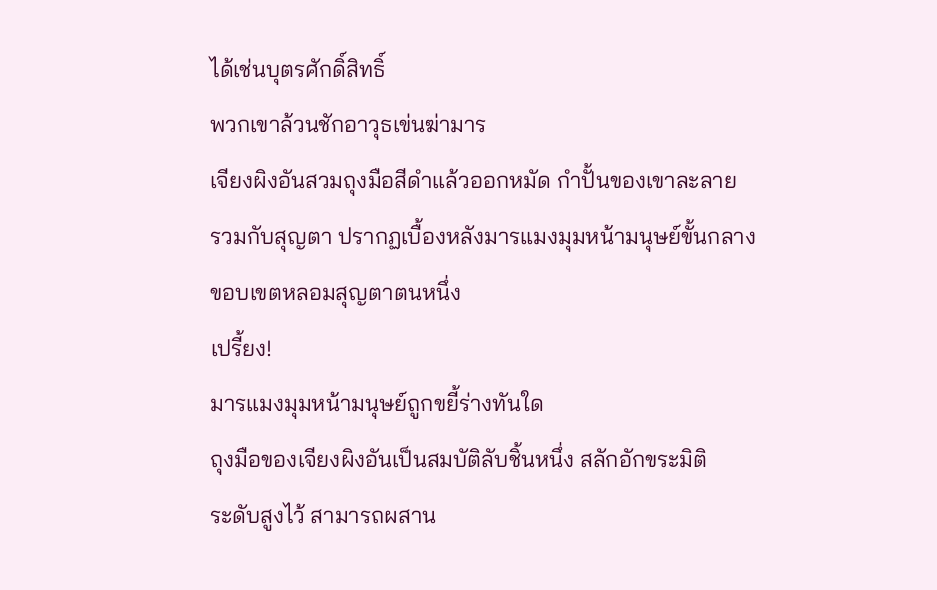ได้เช่นบุตรศักดิ์สิทธิ์
พวกเขาล้วนชักอาวุธเข่นฆ่ามาร
เจียงผิงอันสวมถุงมือสีดำแล้วออกหมัด กำปั้นของเขาละลาย
รวมกับสุญตา ปรากฏเบื้องหลังมารแมงมุมหน้ามนุษย์ขั้นกลาง
ขอบเขตหลอมสุญตาตนหนึ่ง
เปรี้ยง!
มารแมงมุมหน้ามนุษย์ถูกขยี้ร่างทันใด
ถุงมือของเจียงผิงอันเป็นสมบัติลับชิ้นหนึ่ง สลักอักขระมิติ
ระดับสูงไว้ สามารถผสาน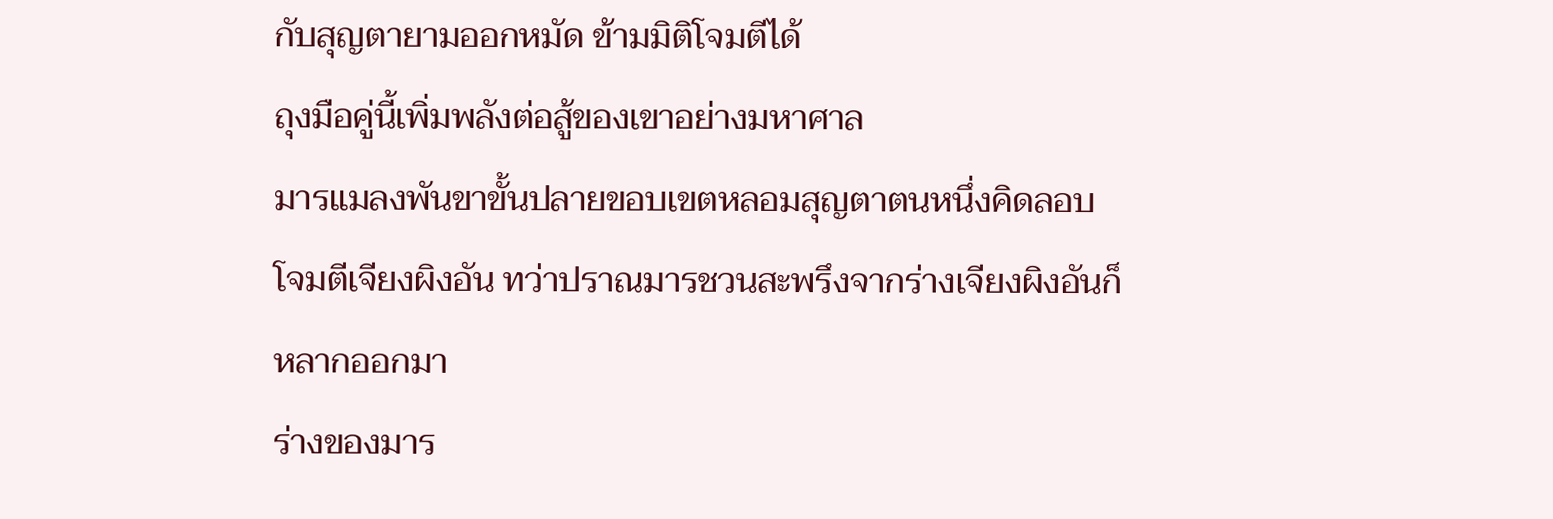กับสุญตายามออกหมัด ข้ามมิติโจมตีได้
ถุงมือคู่นี้เพิ่มพลังต่อสู้ของเขาอย่างมหาศาล
มารแมลงพันขาขั้นปลายขอบเขตหลอมสุญตาตนหนึ่งคิดลอบ
โจมตีเจียงผิงอัน ทว่าปราณมารชวนสะพรึงจากร่างเจียงผิงอันก็
หลากออกมา
ร่างของมาร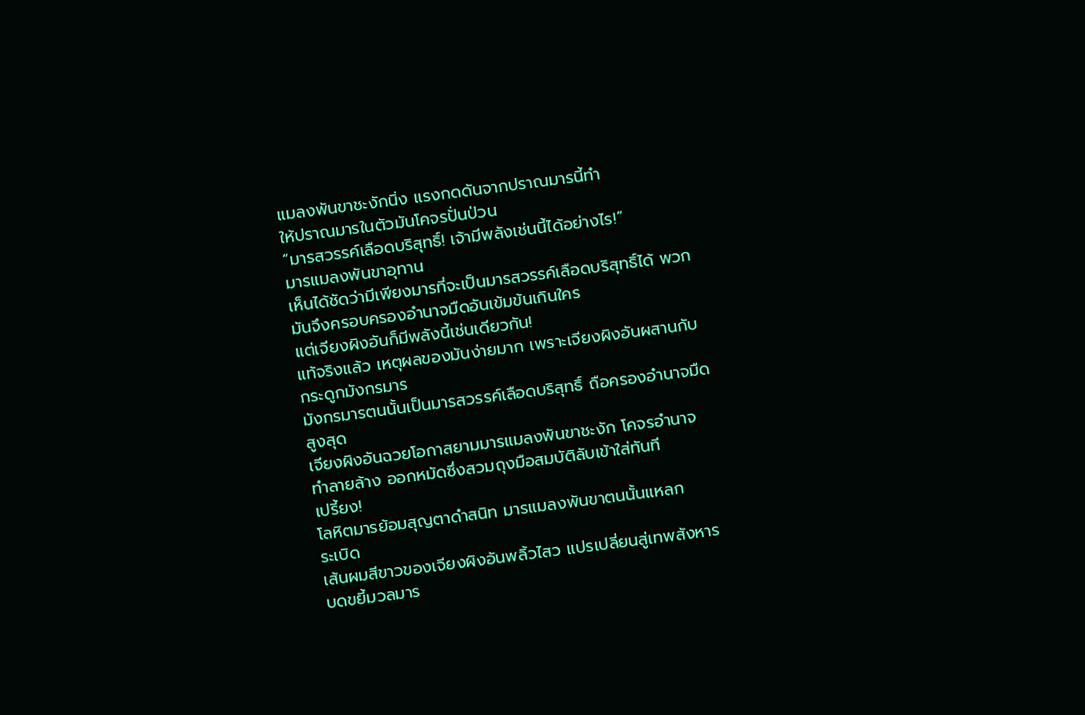แมลงพันขาชะงักนิ่ง แรงกดดันจากปราณมารนี้ทำ
ให้ปราณมารในตัวมันโคจรปั่นป่วน
“มารสวรรค์เลือดบริสุทธิ์! เจ้ามีพลังเช่นนี้ได้อย่างไร!”
มารแมลงพันขาอุทาน
เห็นได้ชัดว่ามีเพียงมารที่จะเป็นมารสวรรค์เลือดบริสุทธิ์ได้ พวก
มันจึงครอบครองอำนาจมืดอันเข้มข้นเกินใคร
แต่เจียงผิงอันก็มีพลังนี้เช่นเดียวกัน!
แท้จริงแล้ว เหตุผลของมันง่ายมาก เพราะเจียงผิงอันผสานกับ
กระดูกมังกรมาร
มังกรมารตนนั้นเป็นมารสวรรค์เลือดบริสุทธิ์ ถือครองอำนาจมืด
สูงสุด
เจียงผิงอันฉวยโอกาสยามมารแมลงพันขาชะงัก โคจรอำนาจ
ทำลายล้าง ออกหมัดซึ่งสวมถุงมือสมบัติลับเข้าใส่ทันที
เปรี้ยง!
โลหิตมารย้อมสุญตาดำสนิท มารแมลงพันขาตนนั้นแหลก
ระเบิด
เส้นผมสีขาวของเจียงผิงอันพลิ้วไสว แปรเปลี่ยนสู่เทพสังหาร
บดขยี้มวลมาร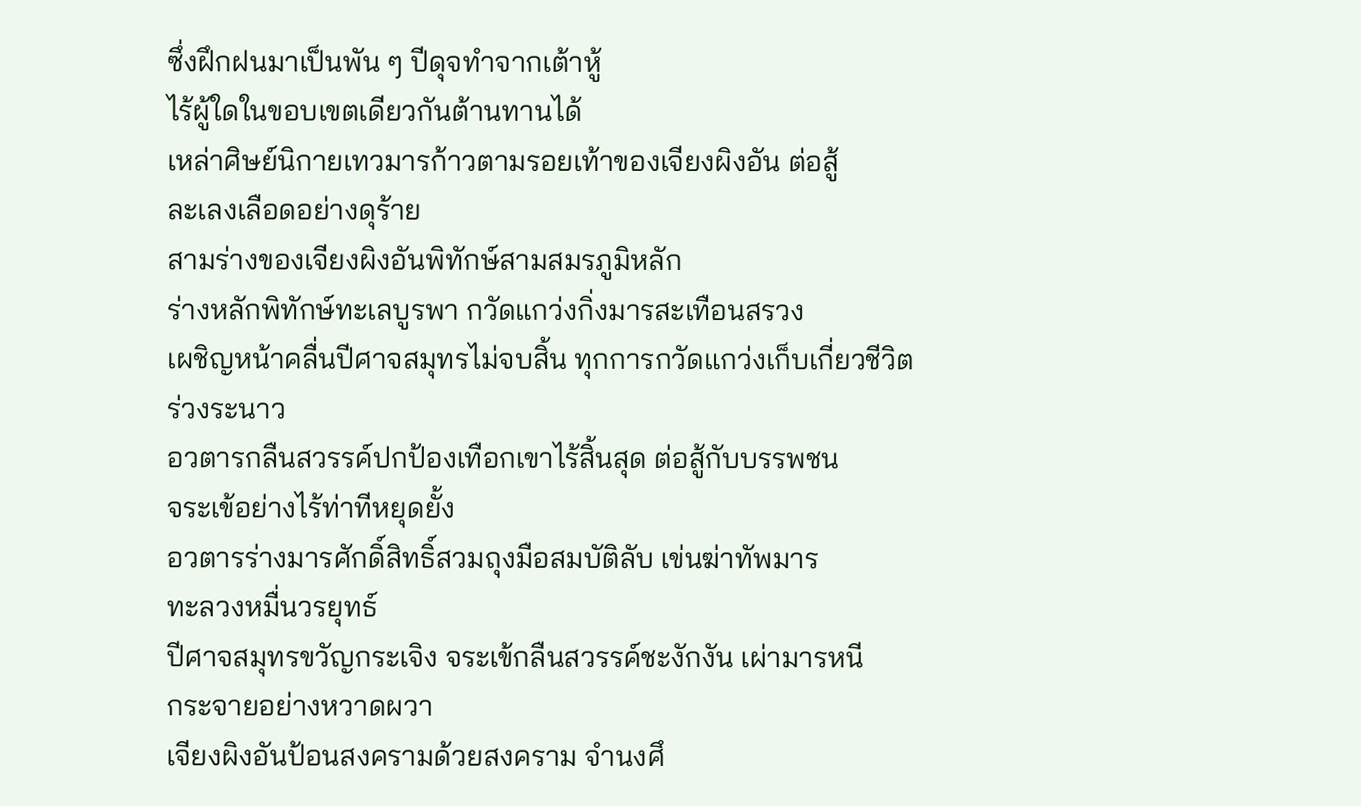ซึ่งฝึกฝนมาเป็นพัน ๆ ปีดุจทำจากเต้าหู้
ไร้ผู้ใดในขอบเขตเดียวกันต้านทานได้
เหล่าศิษย์นิกายเทวมารก้าวตามรอยเท้าของเจียงผิงอัน ต่อสู้
ละเลงเลือดอย่างดุร้าย
สามร่างของเจียงผิงอันพิทักษ์สามสมรภูมิหลัก
ร่างหลักพิทักษ์ทะเลบูรพา กวัดแกว่งกิ่งมารสะเทือนสรวง
เผชิญหน้าคลื่นปีศาจสมุทรไม่จบสิ้น ทุกการกวัดแกว่งเก็บเกี่ยวชีวิต
ร่วงระนาว
อวตารกลืนสวรรค์ปกป้องเทือกเขาไร้สิ้นสุด ต่อสู้กับบรรพชน
จระเข้อย่างไร้ท่าทีหยุดยั้ง
อวตารร่างมารศักดิ์สิทธิ์สวมถุงมือสมบัติลับ เข่นฆ่าทัพมาร
ทะลวงหมื่นวรยุทธ์
ปีศาจสมุทรขวัญกระเจิง จระเข้กลืนสวรรค์ชะงักงัน เผ่ามารหนี
กระจายอย่างหวาดผวา
เจียงผิงอันป้อนสงครามด้วยสงคราม จำนงศึ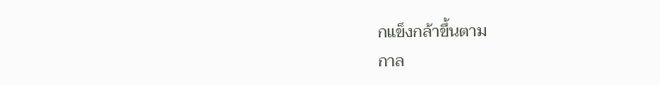กแข็งกล้าขึ้นตาม
กาล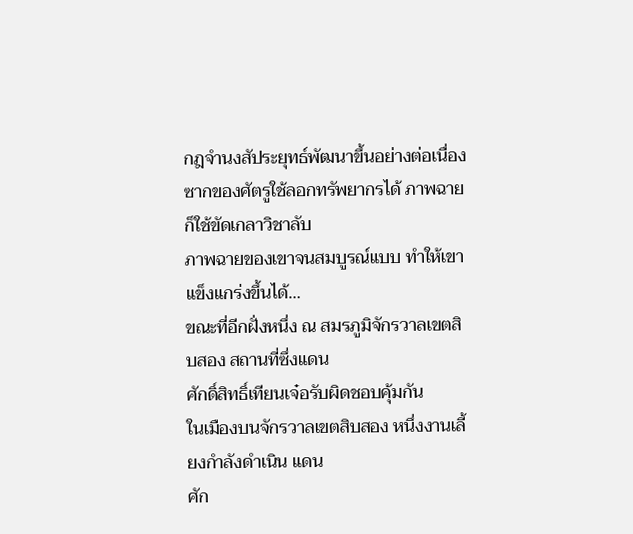กฎจำนงสัประยุทธ์พัฒนาขึ้นอย่างต่อเนื่อง
ซากของศัตรูใช้ลอกทรัพยากรได้ ภาพฉายก็ใช้ขัดเกลาวิชาลับ
ภาพฉายของเขาจนสมบูรณ์แบบ ทำให้เขาแข็งแกร่งขึ้นได้…
ขณะที่อีกฝั่งหนึ่ง ณ สมรภูมิจักรวาลเขตสิบสอง สถานที่ซึ่งแดน
ศักดิ์สิทธิ์เทียนเจ๋อรับผิดชอบคุ้มกัน
ในเมืองบนจักรวาลเขตสิบสอง หนึ่งงานเลี้ยงกำลังดำเนิน แดน
ศัก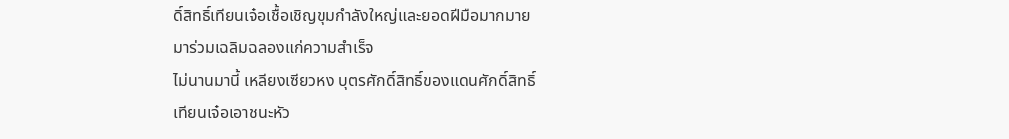ดิ์สิทธิ์เทียนเจ๋อเชื้อเชิญขุมกำลังใหญ่และยอดฝีมือมากมาย
มาร่วมเฉลิมฉลองแก่ความสำเร็จ
ไม่นานมานี้ เหลียงเซียวหง บุตรศักดิ์สิทธิ์ของแดนศักดิ์สิทธิ์
เทียนเจ๋อเอาชนะหัว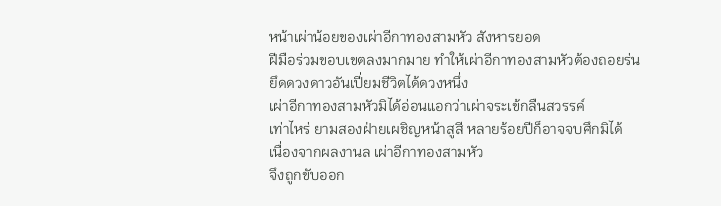หน้าเผ่าน้อยของเผ่าอีกาทองสามหัว สังหารยอด
ฝีมือร่วมขอบเขตลงมากมาย ทำให้เผ่าอีกาทองสามหัวต้องถอยร่น
ยึดดวงดาวอันเปี่ยมชีวิตได้ดวงหนึ่ง
เผ่าอีกาทองสามหัวมิได้อ่อนแอกว่าเผ่าจระเข้กลืนสวรรค์
เท่าไหร่ ยามสองฝ่ายเผชิญหน้าสูสี หลายร้อยปีก็อาจจบศึกมิได้
เนื่องจากผลงานล เผ่าอีกาทองสามหัว
จึงถูกขับออก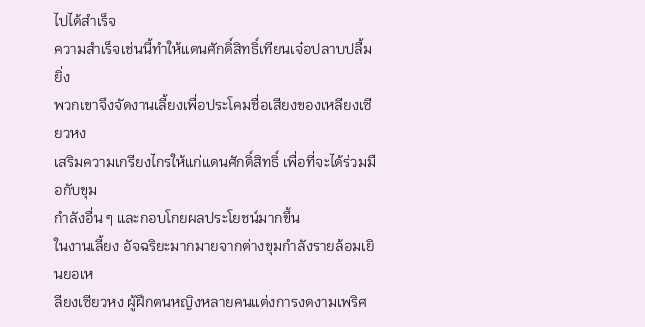ไปได้สำเร็จ
ความสำเร็จเช่นนี้ทำให้แดนศักดิ์สิทธิ์เทียนเจ๋อปลาบปลื้มยิ่ง
พวกเขาจึงจัดงานเลี้ยงเพื่อประโคมชื่อเสียงของเหลียงเซียวหง
เสริมความเกรียงไกรให้แก่แดนศักดิ์สิทธิ์ เพื่อที่จะได้ร่วมมือกับขุม
กำลังอื่น ๆ และกอบโกยผลประโยชน์มากขึ้น
ในงานเลี้ยง อัจฉริยะมากมายจากต่างขุมกำลังรายล้อมเยินยอเห
ลียงเซียวหง ผู้ฝึกตนหญิงหลายคนแต่งการงดงามเพริศ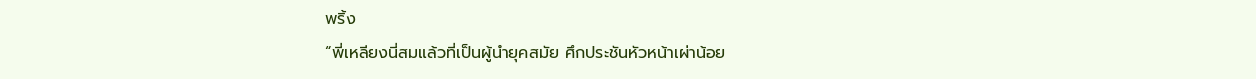พริ้ง
“พี่เหลียงนี่สมแล้วที่เป็นผู้นำยุคสมัย ศึกประชันหัวหน้าเผ่าน้อย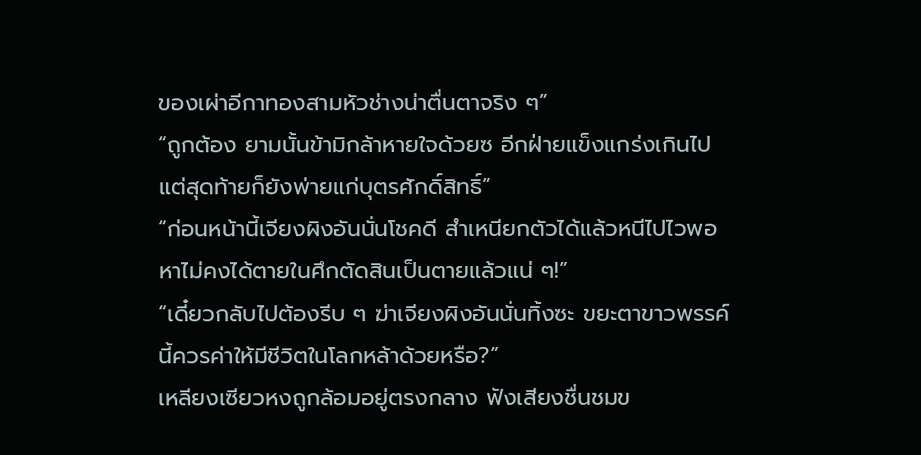ของเผ่าอีกาทองสามหัวช่างน่าตื่นตาจริง ๆ”
“ถูกต้อง ยามนั้นข้ามิกล้าหายใจด้วยซ อีกฝ่ายแข็งแกร่งเกินไป
แต่สุดท้ายก็ยังพ่ายแก่บุตรศักดิ์สิทธิ์”
“ก่อนหน้านี้เจียงผิงอันนั่นโชคดี สำเหนียกตัวได้แล้วหนีไปไวพอ
หาไม่คงได้ตายในศึกตัดสินเป็นตายแล้วแน่ ๆ!”
“เดี๋ยวกลับไปต้องรีบ ๆ ฆ่าเจียงผิงอันนั่นทิ้งซะ ขยะตาขาวพรรค์
นี้ควรค่าให้มีชีวิตในโลกหล้าด้วยหรือ?”
เหลียงเซียวหงถูกล้อมอยู่ตรงกลาง ฟังเสียงชื่นชมข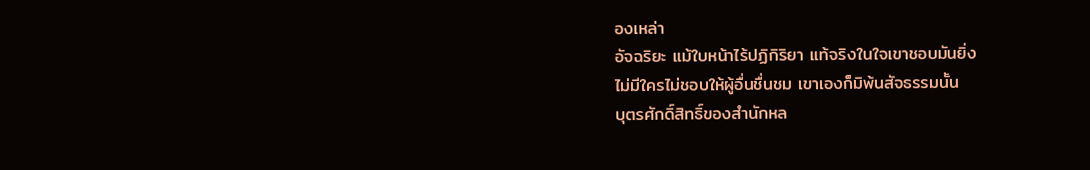องเหล่า
อัจฉริยะ แม้ใบหน้าไร้ปฏิกิริยา แท้จริงในใจเขาชอบมันยิ่ง
ไม่มีใครไม่ชอบให้ผู้อื่นชื่นชม เขาเองก็มิพ้นสัจธรรมนั้น
บุตรศักดิ์สิทธิ์ของสำนักหล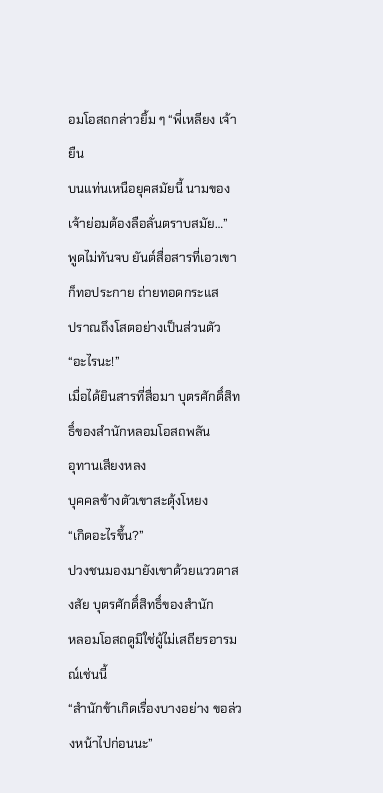อมโอสถกล่าวยิ้ม ๆ “พี่เหลียง เจ้ายืน
บนแท่นเหนือยุคสมัยนี้ นามของเจ้าย่อมต้องลือลั่นตราบสมัย…”
พูดไม่ทันจบ ยันต์สื่อสารที่เอวเขาก็ทอประกาย ถ่ายทอดกระแส
ปราณถึงโสตอย่างเป็นส่วนตัว
“อะไรนะ!”
เมื่อได้ยินสารที่สื่อมา บุตรศักดิ์สิทธิ์ของสำนักหลอมโอสถพลัน
อุทานเสียงหลง
บุคคลข้างตัวเขาสะดุ้งโหยง
“เกิดอะไรขึ้น?”
ปวงชนมองมายังเขาด้วยแววตาสงสัย บุตรศักดิ์สิทธิ์ของสำนัก
หลอมโอสถดูมิใช่ผู้ไม่เสถียรอารมณ์เช่นนี้
“สำนักข้าเกิดเรื่องบางอย่าง ขอล่วงหน้าไปก่อนนะ”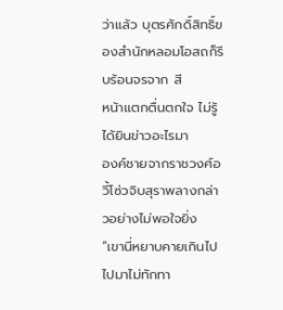ว่าแล้ว บุตรศักดิ์สิทธิ์ของสำนักหลอมโอสถก็รีบร้อนจรจาก สี
หน้าแตกตื่นตกใจ ไม่รู้ได้ยินข่าวอะไรมา
องค์ชายจากราชวงศ์อวี้โซ่วจิบสุราพลางกล่าวอย่างไม่พอใจยิ่ง
“เขานี่หยาบคายเกินไป ไปมาไม่ทักทา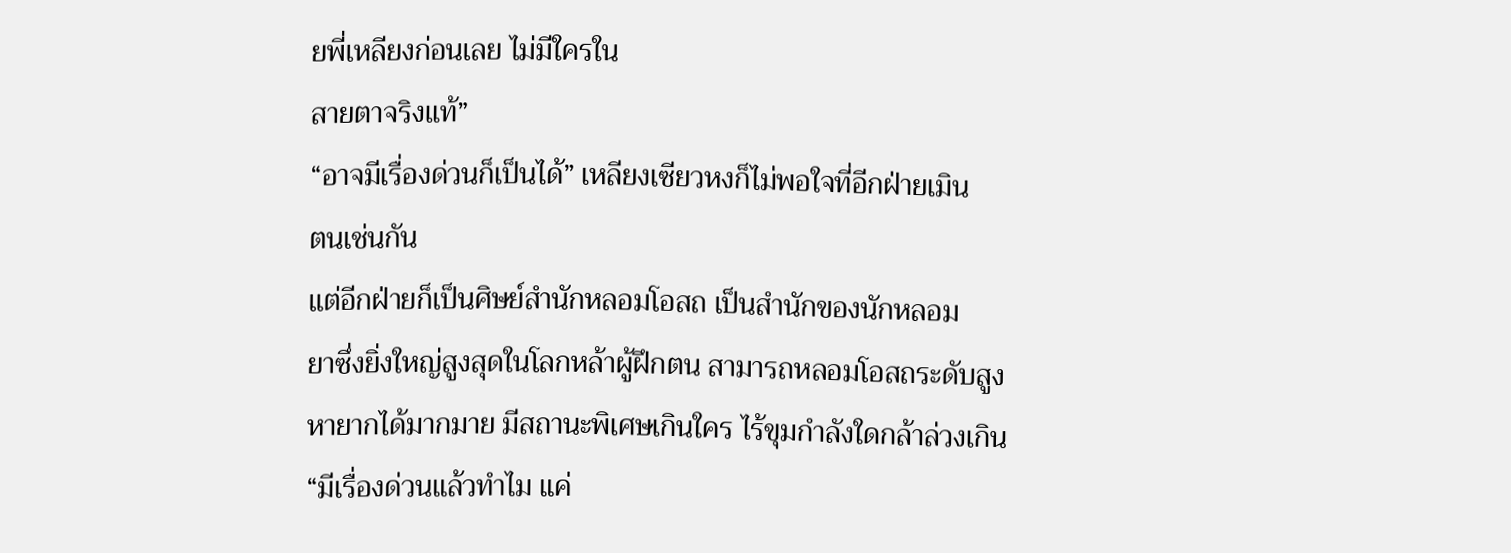ยพี่เหลียงก่อนเลย ไม่มีใครใน
สายตาจริงแท้”
“อาจมีเรื่องด่วนก็เป็นได้” เหลียงเซียวหงก็ไม่พอใจที่อีกฝ่ายเมิน
ตนเช่นกัน
แต่อีกฝ่ายก็เป็นศิษย์สำนักหลอมโอสถ เป็นสำนักของนักหลอม
ยาซึ่งยิ่งใหญ่สูงสุดในโลกหล้าผู้ฝึกตน สามารถหลอมโอสถระดับสูง
หายากได้มากมาย มีสถานะพิเศษเกินใคร ไร้ขุมกำลังใดกล้าล่วงเกิน
“มีเรื่องด่วนแล้วทำไม แค่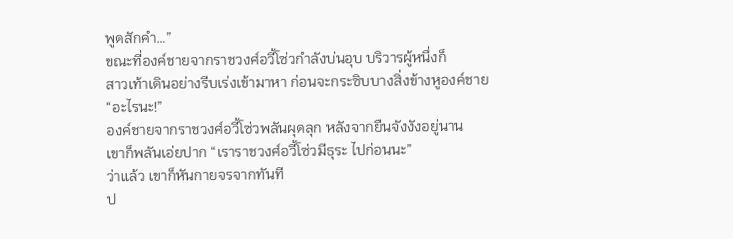พูดสักคำ…”
ขณะที่องค์ชายจากราชวงศ์อวี้โซ่วกำลังบ่นอุบ บริวารผู้หนึ่งก็
สาวเท้าเดินอย่างรีบเร่งเข้ามาหา ก่อนจะกระซิบบางสิ่งข้างหูองค์ชาย
“อะไรนะ!”
องค์ชายจากราชวงศ์อวี้โซ่วพลันผุดลุก หลังจากยืนจังงังอยู่นาน
เขาก็พลันเอ่ยปาก “เราราชวงศ์อวี้โซ่วมีธุระ ไปก่อนนะ”
ว่าแล้ว เขาก็หันกายจรจากทันที
ป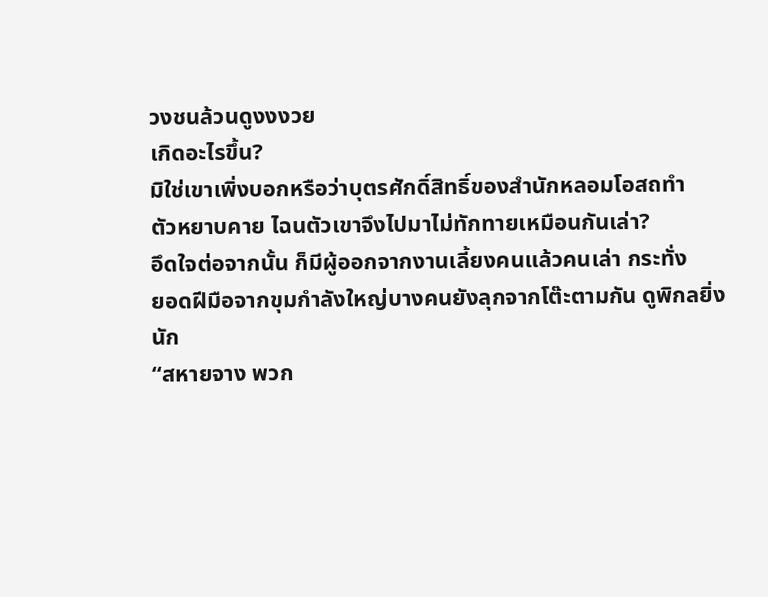วงชนล้วนดูงงงวย
เกิดอะไรขึ้น?
มิใช่เขาเพิ่งบอกหรือว่าบุตรศักดิ์สิทธิ์ของสำนักหลอมโอสถทำ
ตัวหยาบคาย ไฉนตัวเขาจึงไปมาไม่ทักทายเหมือนกันเล่า?
อึดใจต่อจากนั้น ก็มีผู้ออกจากงานเลี้ยงคนแล้วคนเล่า กระทั่ง
ยอดฝีมือจากขุมกำลังใหญ่บางคนยังลุกจากโต๊ะตามกัน ดูพิกลยิ่ง
นัก
“สหายจาง พวก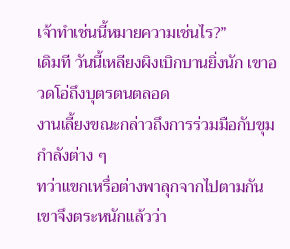เจ้าทำเช่นนี้หมายความเช่นไร?”
เดิมที วันนี้เหลียงผิงเบิกบานยิ่งนัก เขาอวดโอ่ถึงบุตรตนตลอด
งานเลี้ยงขณะกล่าวถึงการร่วมมือกับขุมกำลังต่าง ๆ
ทว่าแขกเหรื่อต่างพาลุกจากไปตามกัน เขาจึงตระหนักแล้วว่า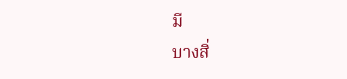มี
บางสิ่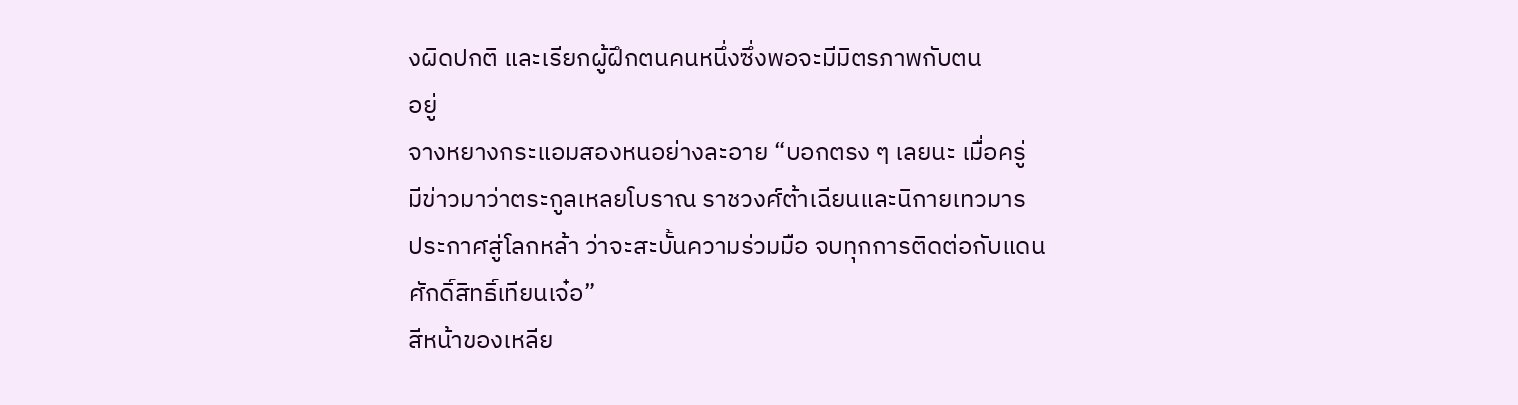งผิดปกติ และเรียกผู้ฝึกตนคนหนึ่งซึ่งพอจะมีมิตรภาพกับตน
อยู่
จางหยางกระแอมสองหนอย่างละอาย “บอกตรง ๆ เลยนะ เมื่อครู่
มีข่าวมาว่าตระกูลเหลยโบราณ ราชวงศ์ต้าเฉียนและนิกายเทวมาร
ประกาศสู่โลกหล้า ว่าจะสะบั้นความร่วมมือ จบทุกการติดต่อกับแดน
ศักดิ์สิทธิ์เทียนเจ๋อ”
สีหน้าของเหลีย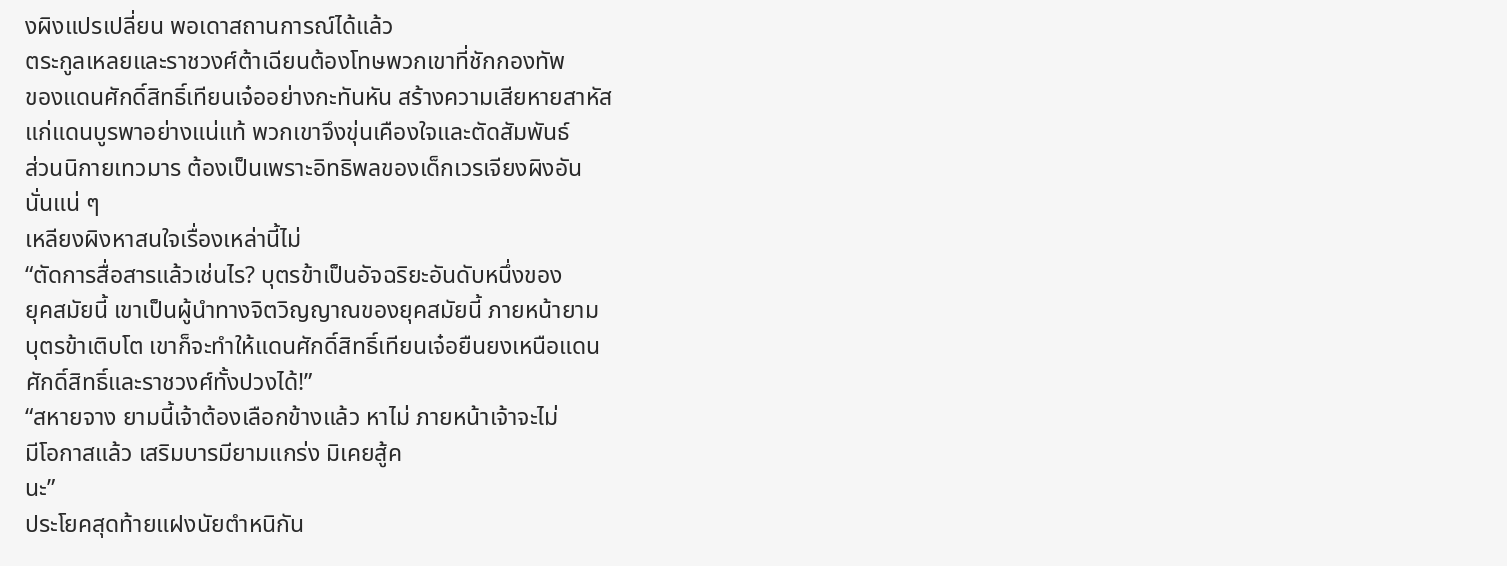งผิงแปรเปลี่ยน พอเดาสถานการณ์ได้แล้ว
ตระกูลเหลยและราชวงศ์ต้าเฉียนต้องโทษพวกเขาที่ชักกองทัพ
ของแดนศักดิ์สิทธิ์เทียนเจ๋ออย่างกะทันหัน สร้างความเสียหายสาหัส
แก่แดนบูรพาอย่างแน่แท้ พวกเขาจึงขุ่นเคืองใจและตัดสัมพันธ์
ส่วนนิกายเทวมาร ต้องเป็นเพราะอิทธิพลของเด็กเวรเจียงผิงอัน
นั่นแน่ ๆ
เหลียงผิงหาสนใจเรื่องเหล่านี้ไม่
“ตัดการสื่อสารแล้วเช่นไร? บุตรข้าเป็นอัจฉริยะอันดับหนึ่งของ
ยุคสมัยนี้ เขาเป็นผู้นำทางจิตวิญญาณของยุคสมัยนี้ ภายหน้ายาม
บุตรข้าเติบโต เขาก็จะทำให้แดนศักดิ์สิทธิ์เทียนเจ๋อยืนยงเหนือแดน
ศักดิ์สิทธิ์และราชวงศ์ทั้งปวงได้!”
“สหายจาง ยามนี้เจ้าต้องเลือกข้างแล้ว หาไม่ ภายหน้าเจ้าจะไม่
มีโอกาสแล้ว เสริมบารมียามแกร่ง มิเคยสู้ค
นะ”
ประโยคสุดท้ายแฝงนัยตำหนิกัน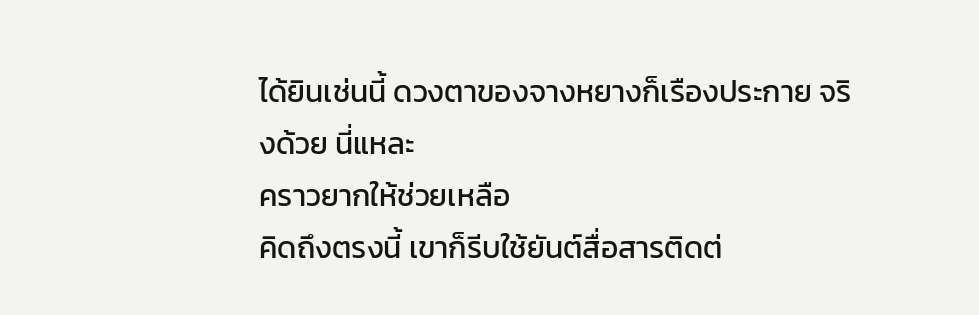ได้ยินเช่นนี้ ดวงตาของจางหยางก็เรืองประกาย จริงด้วย นี่แหละ
คราวยากให้ช่วยเหลือ
คิดถึงตรงนี้ เขาก็รีบใช้ยันต์สื่อสารติดต่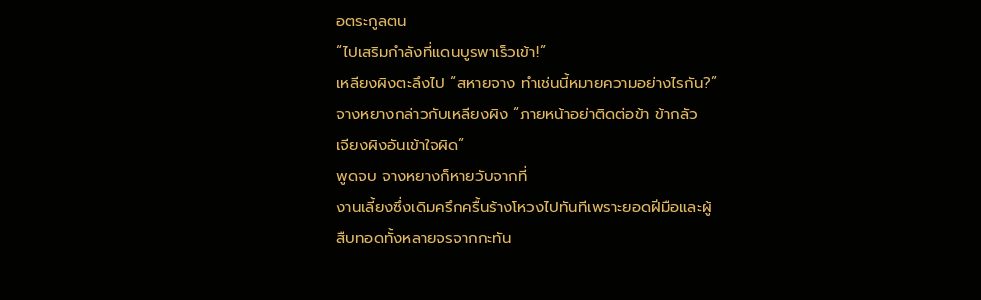อตระกูลตน
“ไปเสริมกำลังที่แดนบูรพาเร็วเข้า!”
เหลียงผิงตะลึงไป “สหายจาง ทำเช่นนี้หมายความอย่างไรกัน?”
จางหยางกล่าวกับเหลียงผิง “ภายหน้าอย่าติดต่อข้า ข้ากลัว
เจียงผิงอันเข้าใจผิด”
พูดจบ จางหยางก็หายวับจากที่
งานเลี้ยงซึ่งเดิมครึกครื้นร้างโหวงไปทันทีเพราะยอดฝีมือและผู้
สืบทอดทั้งหลายจรจากกะทัน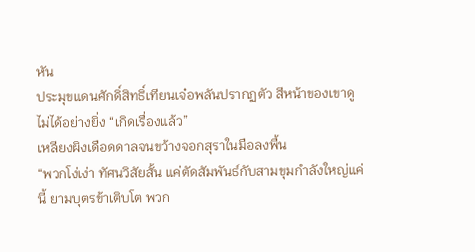หัน
ประมุขแดนศักดิ์สิทธิ์เทียนเจ๋อพลันปรากฏตัว สีหน้าของเขาดู
ไม่ได้อย่างยิ่ง “เกิดเรื่องแล้ว”
เหลียงผิงเดือดดาลจนขว้างจอกสุราในมือลงพื้น
“พวกโง่เง่า ทัศนวิสัยสั้น แค่ตัดสัมพันธ์กับสามขุมกำลังใหญ่แค่
นี้ ยามบุตรข้าเติบโต พวก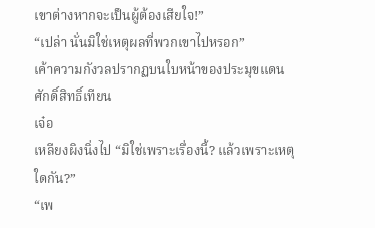เขาต่างหากจะเป็นผู้ต้องเสียใจ!”
“เปล่า นั่นมิใช่เหตุผลที่พวกเขาไปหรอก”
เค้าความกังวลปรากฏบนใบหน้าของประมุขแดนศักดิ์สิทธิ์เทียน
เจ๋อ
เหลียงผิงนิ่งไป “มิใช่เพราะเรื่องนี้? แล้วเพราะเหตุใดกัน?”
“เพ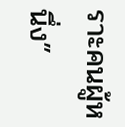ราะคนผู้หนึ่ง”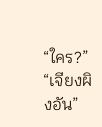“ใคร?”
“เจียงผิงอัน”